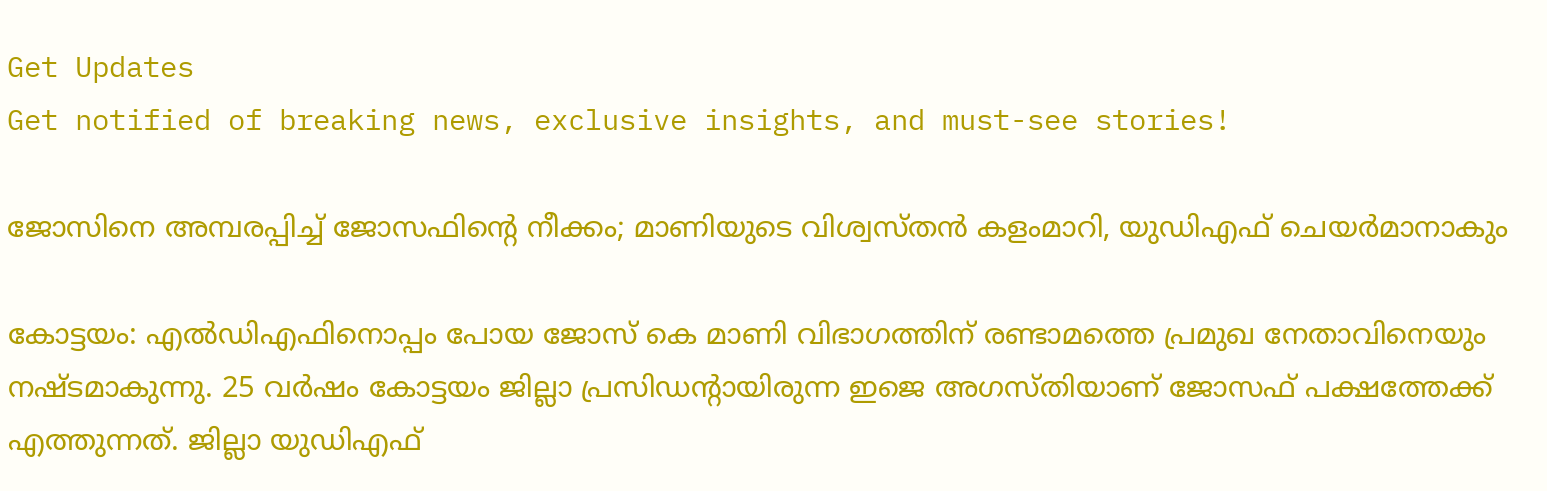Get Updates
Get notified of breaking news, exclusive insights, and must-see stories!

ജോസിനെ അമ്പരപ്പിച്ച് ജോസഫിന്റെ നീക്കം; മാണിയുടെ വിശ്വസ്തന്‍ കളംമാറി, യുഡിഎഫ് ചെയര്‍മാനാകും

കോട്ടയം: എല്‍ഡിഎഫിനൊപ്പം പോയ ജോസ് കെ മാണി വിഭാഗത്തിന് രണ്ടാമത്തെ പ്രമുഖ നേതാവിനെയും നഷ്ടമാകുന്നു. 25 വര്‍ഷം കോട്ടയം ജില്ലാ പ്രസിഡന്റായിരുന്ന ഇജെ അഗസ്തിയാണ് ജോസഫ് പക്ഷത്തേക്ക് എത്തുന്നത്. ജില്ലാ യുഡിഎഫ്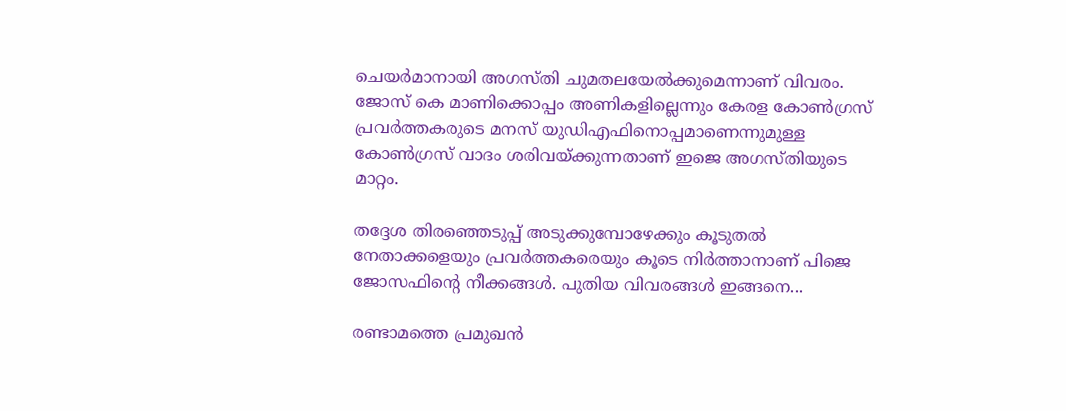ചെയര്‍മാനായി അഗസ്തി ചുമതലയേല്‍ക്കുമെന്നാണ് വിവരം. ജോസ് കെ മാണിക്കൊപ്പം അണികളില്ലെന്നും കേരള കോണ്‍ഗ്രസ് പ്രവര്‍ത്തകരുടെ മനസ് യുഡിഎഫിനൊപ്പമാണെന്നുമുള്ള കോണ്‍ഗ്രസ് വാദം ശരിവയ്ക്കുന്നതാണ് ഇജെ അഗസ്തിയുടെ മാറ്റം.

തദ്ദേശ തിരഞ്ഞെടുപ്പ് അടുക്കുമ്പോഴേക്കും കൂടുതല്‍ നേതാക്കളെയും പ്രവര്‍ത്തകരെയും കൂടെ നിര്‍ത്താനാണ് പിജെ ജോസഫിന്റെ നീക്കങ്ങള്‍. പുതിയ വിവരങ്ങള്‍ ഇങ്ങനെ...

രണ്ടാമത്തെ പ്രമുഖന്‍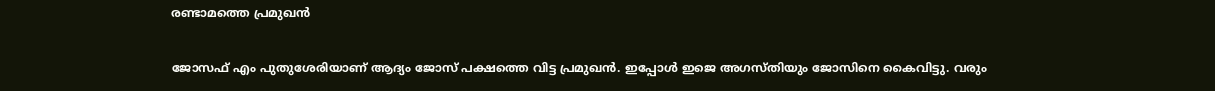രണ്ടാമത്തെ പ്രമുഖന്‍

ജോസഫ് എം പുതുശേരിയാണ് ആദ്യം ജോസ് പക്ഷത്തെ വിട്ട പ്രമുഖന്‍. ഇപ്പോള്‍ ഇജെ അഗസ്തിയും ജോസിനെ കൈവിട്ടു. വരും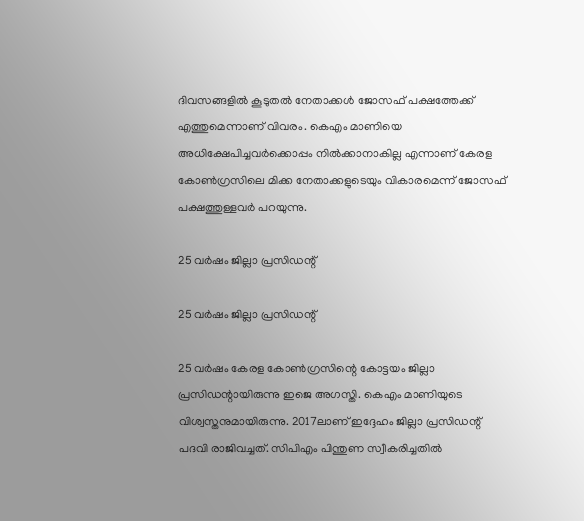ദിവസങ്ങളില്‍ കൂടുതല്‍ നേതാക്കള്‍ ജോസഫ് പക്ഷത്തേക്ക് എത്തുമെന്നാണ് വിവരം. കെഎം മാണിയെ അധിക്ഷേപിച്ചവര്‍ക്കൊപ്പം നില്‍ക്കാനാകില്ല എന്നാണ് കേരള കോണ്‍ഗ്രസിലെ മിക്ക നേതാക്കളുടെയും വികാരമെന്ന് ജോസഫ് പക്ഷത്തുള്ളവര്‍ പറയുന്നു.

25 വര്‍ഷം ജില്ലാ പ്രസിഡന്റ്

25 വര്‍ഷം ജില്ലാ പ്രസിഡന്റ്

25 വര്‍ഷം കേരള കോണ്‍ഗ്രസിന്റെ കോട്ടയം ജില്ലാ പ്രസിഡന്റായിരുന്നു ഇജെ അഗസ്തി. കെഎം മാണിയുടെ വിശ്വസ്തനുമായിരുന്നു. 2017ലാണ് ഇദ്ദേഹം ജില്ലാ പ്രസിഡന്റ് പദവി രാജിവച്ചത്. സിപിഎം പിന്തുണ സ്വീകരിച്ചതില്‍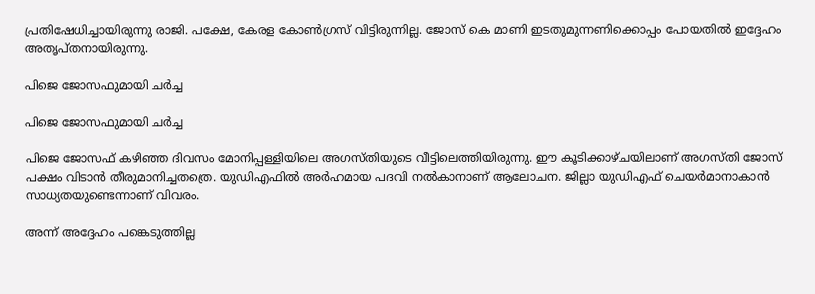പ്രതിഷേധിച്ചായിരുന്നു രാജി. പക്ഷേ, കേരള കോണ്‍ഗ്രസ് വിട്ടിരുന്നില്ല. ജോസ് കെ മാണി ഇടതുമുന്നണിക്കൊപ്പം പോയതില്‍ ഇദ്ദേഹം അതൃപ്തനായിരുന്നു.

പിജെ ജോസഫുമായി ചര്‍ച്ച

പിജെ ജോസഫുമായി ചര്‍ച്ച

പിജെ ജോസഫ് കഴിഞ്ഞ ദിവസം മോനിപ്പള്ളിയിലെ അഗസ്തിയുടെ വീട്ടിലെത്തിയിരുന്നു. ഈ കൂടിക്കാഴ്ചയിലാണ് അഗസ്തി ജോസ് പക്ഷം വിടാന്‍ തീരുമാനിച്ചതത്രെ. യുഡിഎഫില്‍ അര്‍ഹമായ പദവി നല്‍കാനാണ് ആലോചന. ജില്ലാ യുഡിഎഫ് ചെയര്‍മാനാകാന്‍ സാധ്യതയുണ്ടെന്നാണ് വിവരം.

അന്ന് അദ്ദേഹം പങ്കെടുത്തില്ല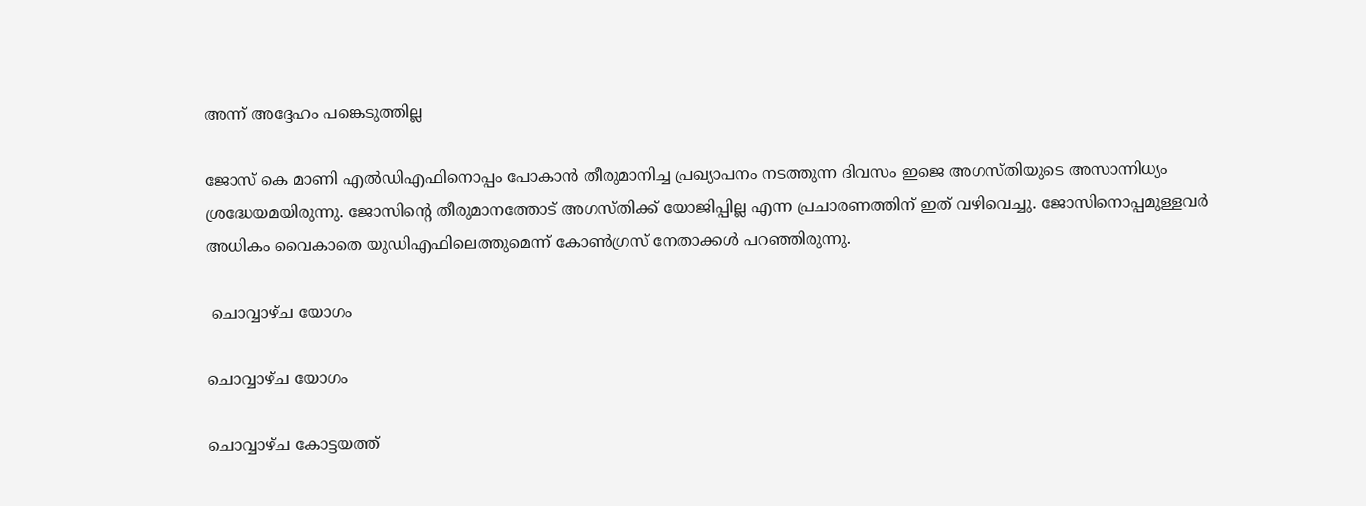അന്ന് അദ്ദേഹം പങ്കെടുത്തില്ല

ജോസ് കെ മാണി എല്‍ഡിഎഫിനൊപ്പം പോകാന്‍ തീരുമാനിച്ച പ്രഖ്യാപനം നടത്തുന്ന ദിവസം ഇജെ അഗസ്തിയുടെ അസാന്നിധ്യം ശ്രദ്ധേയമയിരുന്നു. ജോസിന്റെ തീരുമാനത്തോട് അഗസ്തിക്ക് യോജിപ്പില്ല എന്ന പ്രചാരണത്തിന് ഇത് വഴിവെച്ചു. ജോസിനൊപ്പമുള്ളവര്‍ അധികം വൈകാതെ യുഡിഎഫിലെത്തുമെന്ന് കോണ്‍ഗ്രസ് നേതാക്കള്‍ പറഞ്ഞിരുന്നു.

 ചൊവ്വാഴ്ച യോഗം

ചൊവ്വാഴ്ച യോഗം

ചൊവ്വാഴ്ച കോട്ടയത്ത്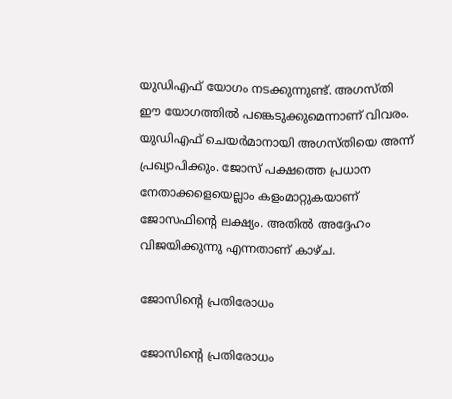യുഡിഎഫ് യോഗം നടക്കുന്നുണ്ട്. അഗസ്തി ഈ യോഗത്തില്‍ പങ്കെടുക്കുമെന്നാണ് വിവരം. യുഡിഎഫ് ചെയര്‍മാനായി അഗസ്തിയെ അന്ന് പ്രഖ്യാപിക്കും. ജോസ് പക്ഷത്തെ പ്രധാന നേതാക്കളെയെല്ലാം കളംമാറ്റുകയാണ് ജോസഫിന്റെ ലക്ഷ്യം. അതില്‍ അദ്ദേഹം വിജയിക്കുന്നു എന്നതാണ് കാഴ്ച.

ജോസിന്റെ പ്രതിരോധം

ജോസിന്റെ പ്രതിരോധം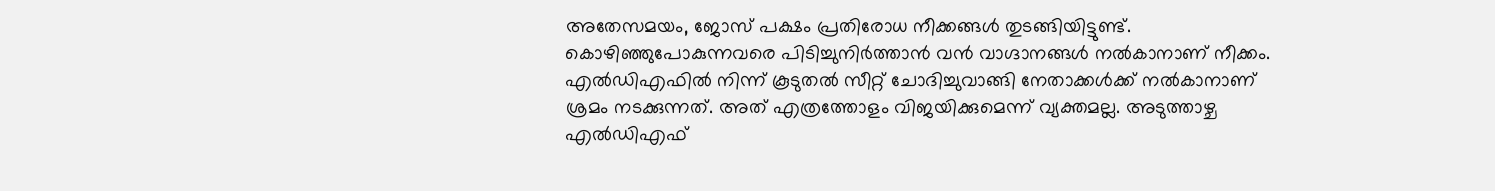അതേസമയം, ജോസ് പക്ഷം പ്രതിരോധ നീക്കങ്ങള്‍ തുടങ്ങിയിട്ടുണ്ട്. കൊഴിഞ്ഞുപോകുന്നവരെ പിടിച്ചുനിര്‍ത്താന്‍ വന്‍ വാഗ്ദാനങ്ങള്‍ നല്‍കാനാണ് നീക്കം. എല്‍ഡിഎഫില്‍ നിന്ന് കൂടുതല്‍ സീറ്റ് ചോദിച്ചുവാങ്ങി നേതാക്കള്‍ക്ക് നല്‍കാനാണ് ശ്രമം നടക്കുന്നത്. അത് എത്രത്തോളം വിജയിക്കുമെന്ന് വ്യക്തമല്ല. അടുത്താഴ്ച എല്‍ഡിഎഫ്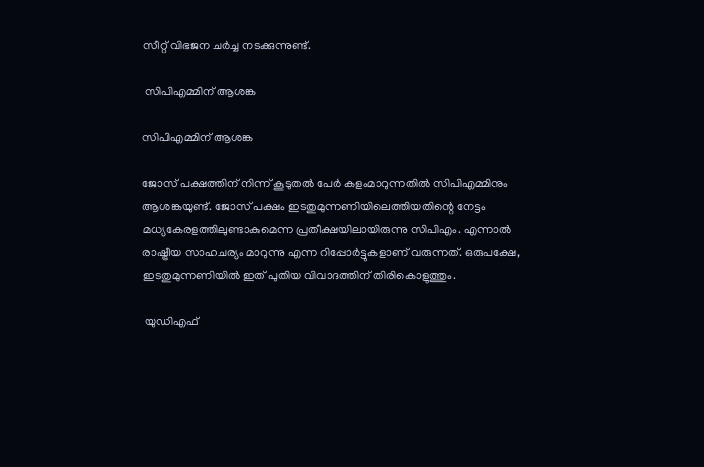സീറ്റ് വിഭജന ചര്‍ച്ച നടക്കുന്നുണ്ട്.

 സിപിഎമ്മിന് ആശങ്ക

സിപിഎമ്മിന് ആശങ്ക

ജോസ് പക്ഷത്തിന് നിന്ന് കൂടുതല്‍ പേര്‍ കളംമാറുന്നതില്‍ സിപിഎമ്മിനും ആശങ്കയുണ്ട്. ജോസ് പക്ഷം ഇടതുമുന്നണിയിലെത്തിയതിന്റെ നേട്ടം മധ്യകേരളത്തിലുണ്ടാകുമെന്ന പ്രതീക്ഷയിലായിരുന്നു സിപിഎം. എന്നാല്‍ രാഷ്ട്രീയ സാഹചര്യം മാറുന്നു എന്ന റിപ്പോര്‍ട്ടുകളാണ് വരുന്നത്. ഒരുപക്ഷേ, ഇടതുമുന്നണിയില്‍ ഇത് പുതിയ വിവാദത്തിന് തിരികൊളുത്തും.

 യുഡിഎഫ്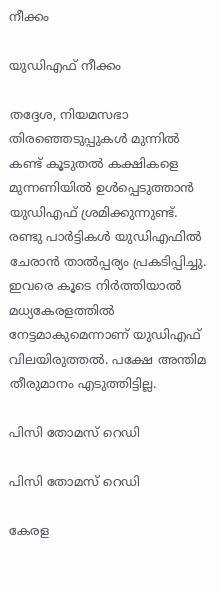നീക്കം

യുഡിഎഫ് നീക്കം

തദ്ദേശ, നിയമസഭാ തിരഞ്ഞെടുപ്പുകള്‍ മുന്നില്‍ കണ്ട് കൂടുതല്‍ കക്ഷികളെ മുന്നണിയില്‍ ഉള്‍പ്പെടുത്താന്‍ യുഡിഎഫ് ശ്രമിക്കുന്നുണ്ട്. രണ്ടു പാര്‍ട്ടികള്‍ യുഡിഎഫില്‍ ചേരാന്‍ താല്‍പ്പര്യം പ്രകടിപ്പിച്ചു. ഇവരെ കൂടെ നിര്‍ത്തിയാല്‍ മധ്യകേരളത്തില്‍ നേട്ടമാകുമെന്നാണ് യുഡിഎഫ് വിലയിരുത്തല്‍. പക്ഷേ അന്തിമ തീരുമാനം എടുത്തിട്ടില്ല.

പിസി തോമസ് റെഡി

പിസി തോമസ് റെഡി

കേരള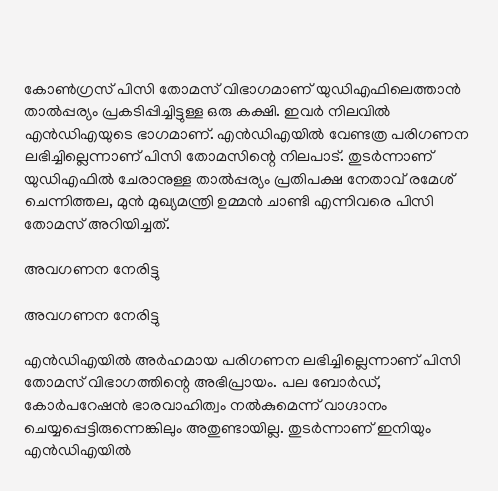കോണ്‍ഗ്രസ് പിസി തോമസ് വിഭാഗമാണ് യുഡിഎഫിലെത്താന്‍ താല്‍പ്പര്യം പ്രകടിപ്പിച്ചിട്ടുള്ള ഒരു കക്ഷി. ഇവര്‍ നിലവില്‍ എന്‍ഡിഎയുടെ ഭാഗമാണ്. എന്‍ഡിഎയില്‍ വേണ്ടത്ര പരിഗണന ലഭിച്ചില്ലെന്നാണ് പിസി തോമസിന്റെ നിലപാട്. തുടര്‍ന്നാണ് യുഡിഎഫില്‍ ചേരാനുള്ള താല്‍പ്പര്യം പ്രതിപക്ഷ നേതാവ് രമേശ് ചെന്നിത്തല, മുന്‍ മുഖ്യമന്ത്രി ഉമ്മന്‍ ചാണ്ടി എന്നിവരെ പിസി തോമസ് അറിയിച്ചത്.

അവഗണന നേരിട്ടു

അവഗണന നേരിട്ടു

എന്‍ഡിഎയില്‍ അര്‍ഹമായ പരിഗണന ലഭിച്ചില്ലെന്നാണ് പിസി തോമസ് വിഭാഗത്തിന്റെ അഭിപ്രായം. പല ബോര്‍ഡ്, കോര്‍പറേഷന്‍ ഭാരവാഹിത്വം നല്‍കുമെന്ന് വാഗ്ദാനം ചെയ്യപ്പെട്ടിരുന്നെങ്കിലും അതുണ്ടായില്ല. തുടര്‍ന്നാണ് ഇനിയും എന്‍ഡിഎയില്‍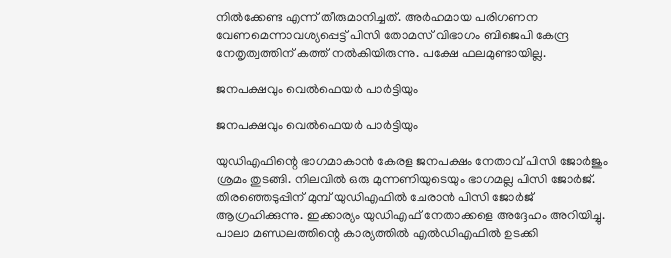നില്‍ക്കേണ്ട എന്ന് തീരുമാനിച്ചത്. അര്‍ഹമായ പരിഗണന വേണമെന്നാവശ്യപ്പെട്ട് പിസി തോമസ് വിഭാഗം ബിജെപി കേന്ദ്ര നേതൃത്വത്തിന് കത്ത് നല്‍കിയിരുന്നു. പക്ഷേ ഫലമുണ്ടായില്ല.

ജനപക്ഷവും വെല്‍ഫെയര്‍ പാര്‍ട്ടിയും

ജനപക്ഷവും വെല്‍ഫെയര്‍ പാര്‍ട്ടിയും

യുഡിഎഫിന്റെ ഭാഗമാകാന്‍ കേരള ജനപക്ഷം നേതാവ് പിസി ജോര്‍ജും ശ്രമം തുടങ്ങി. നിലവില്‍ ഒരു മുന്നണിയുടെയും ഭാഗമല്ല പിസി ജോര്‍ജ്. തിരഞ്ഞെടുപ്പിന് മുമ്പ് യുഡിഎഫില്‍ ചേരാന്‍ പിസി ജോര്‍ജ് ആഗ്രഹിക്കുന്നു. ഇക്കാര്യം യുഡിഎഫ് നേതാക്കളെ അദ്ദേഹം അറിയിച്ചു. പാലാ മണ്ഡലത്തിന്റെ കാര്യത്തില്‍ എല്‍ഡിഎഫില്‍ ഉടക്കി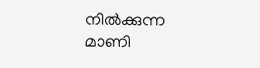നില്‍ക്കുന്ന മാണി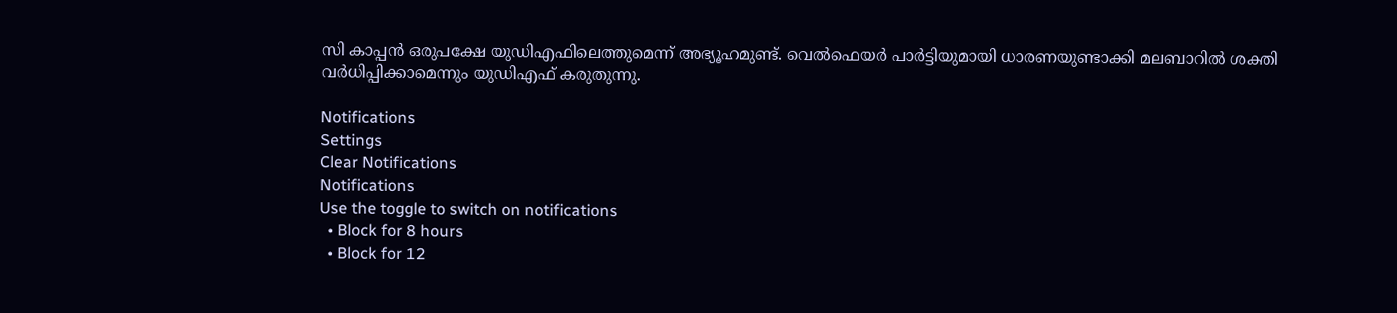സി കാപ്പന്‍ ഒരുപക്ഷേ യുഡിഎഫിലെത്തുമെന്ന് അഭ്യൂഹമുണ്ട്. വെല്‍ഫെയര്‍ പാര്‍ട്ടിയുമായി ധാരണയുണ്ടാക്കി മലബാറില്‍ ശക്തി വര്‍ധിപ്പിക്കാമെന്നും യുഡിഎഫ് കരുതുന്നു.

Notifications
Settings
Clear Notifications
Notifications
Use the toggle to switch on notifications
  • Block for 8 hours
  • Block for 12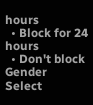hours
  • Block for 24 hours
  • Don't block
Gender
Select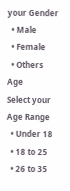your Gender
  • Male
  • Female
  • Others
Age
Select your Age Range
  • Under 18
  • 18 to 25
  • 26 to 35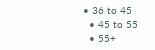• 36 to 45
  • 45 to 55
  • 55+